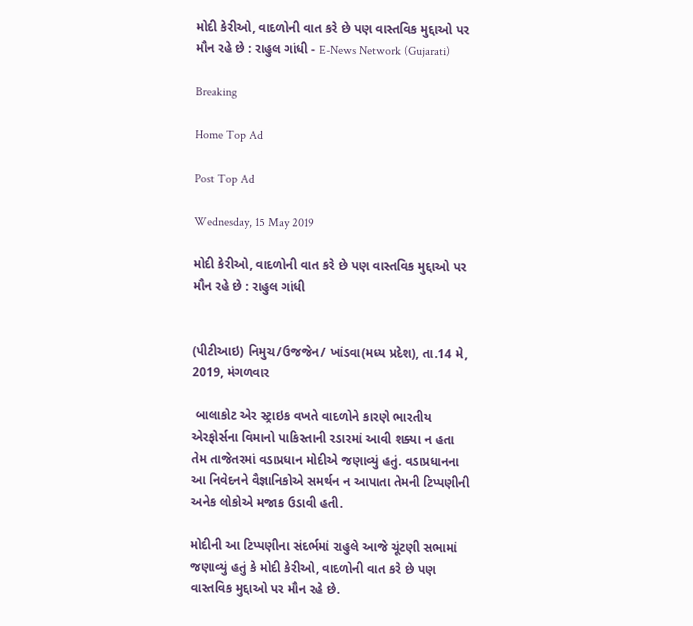મોદી કેરીઓ, વાદળોની વાત કરે છે પણ વાસ્તવિક મુદ્દાઓ પર મૌન રહે છે : રાહુલ ગાંધી - E-News Network (Gujarati)

Breaking

Home Top Ad

Post Top Ad

Wednesday, 15 May 2019

મોદી કેરીઓ, વાદળોની વાત કરે છે પણ વાસ્તવિક મુદ્દાઓ પર મૌન રહે છે : રાહુલ ગાંધી


(પીટીઆઇ) નિમુચ/ઉજજેન/ ખાંડવા(મધ્ય પ્રદેશ), તા.14 મે, 2019, મંગળવાર

 બાલાકોટ એર સ્ટ્રાઇક વખતે વાદળોને કારણે ભારતીય એરફોર્સના વિમાનો પાકિસ્તાની રડારમાં આવી શક્યા ન હતા તેમ તાજેતરમાં વડાપ્રધાન મોદીએ જણાવ્યું હતું. વડાપ્રધાનના આ નિવેદનને વૈજ્ઞાનિકોએ સમર્થન ન આપાતા તેમની ટિપ્પણીની અનેક લોકોએ મજાક ઉડાવી હતી.

મોદીની આ ટિપ્પણીના સંદર્ભમાં રાહુલે આજે ચૂંટણી સભામાં જણાવ્યું હતું કે મોદી કેરીઓ, વાદળોની વાત કરે છે પણ વાસ્તવિક મુદ્દાઓ પર મૌન રહે છે.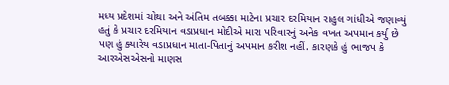મધ્ય પ્રદેશમાં ચોથા અને અંતિમ તબક્કા માટેના પ્રચાર દરમિયાન રાહુલ ગાંધીએ જણાવ્યું હતું કે પ્રચાર દરમિયાન વડાપ્રધાન મોદીએ મારા પરિવારનું અનેક વખત અપમાન કર્યુ છે પણ હું ક્યારેય વડાપ્રધાન માતા-પિતાનું અપમાન કરીશ નહીં. કારણકે હું ભાજપ કે આરએસએસનો માણસ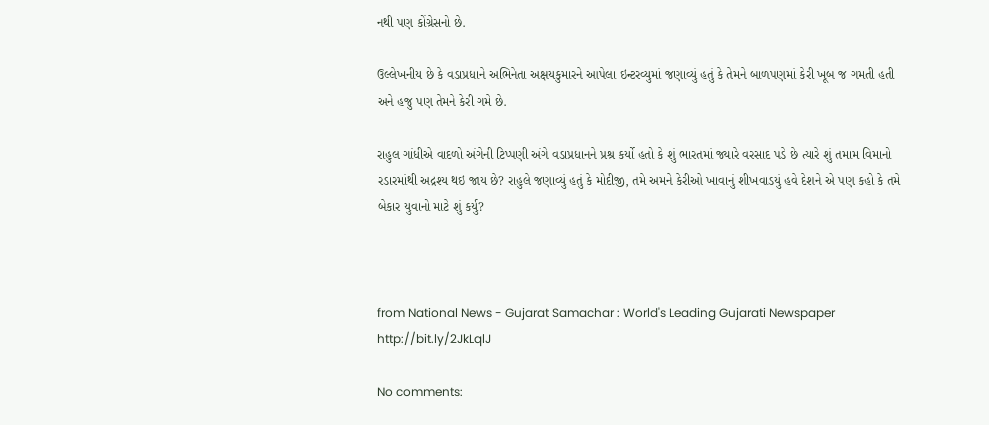નથી પણ કોંગ્રેસનો છે.

ઉલ્લેખનીય છે કે વડાપ્રધાને અભિનેતા અક્ષયકુમારને આપેલા ઇન્ટરવ્યુમાં જણાવ્યું હતું કે તેમને બાળપણમાં કેરી ખૂબ જ ગમતી હતી અને હજુ પણ તેમને કેરી ગમે છે.

રાહુલ ગાંધીએ વાદળો અંગેની ટિપ્પણી અંગે વડાપ્રધાનને પ્રશ્ર કર્યો હતો કે શું ભારતમાં જ્યારે વરસાદ પડે છે ત્યારે શું તમામ વિમાનો રડારમાંથી અદ્રશ્ય થઇ જાય છે? રાહુલે જણાવ્યું હતું કે મોદીજી, તમે અમને કેરીઓ ખાવાનું શીખવાડયું હવે દેશને એ પણ કહો કે તમે બેકાર યુવાનો માટે શું કર્યુ?



from National News - Gujarat Samachar : World's Leading Gujarati Newspaper http://bit.ly/2JkLqlJ

No comments: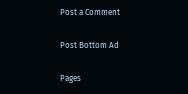Post a Comment

Post Bottom Ad

Pages